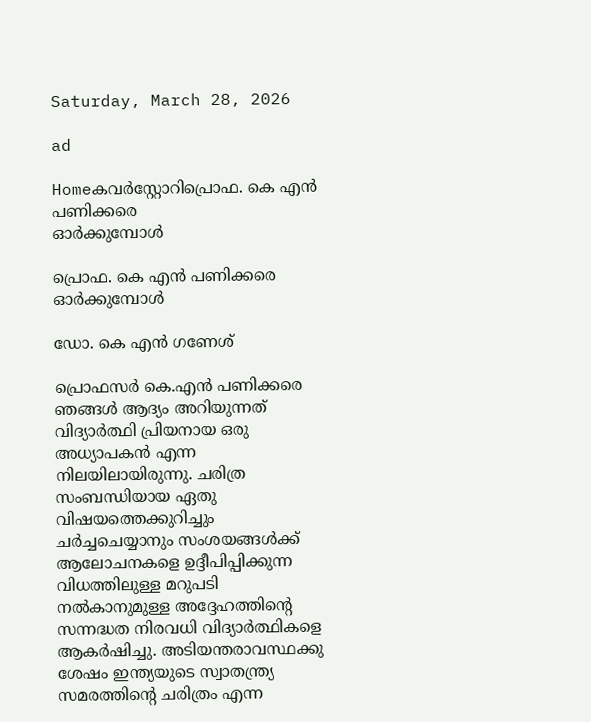Saturday, March 28, 2026

ad

Homeകവര്‍സ്റ്റോറിപ്രൊഫ. കെ എൻ പണിക്കരെ
ഓർക്കുമ്പോൾ

പ്രൊഫ. കെ എൻ പണിക്കരെ
ഓർക്കുമ്പോൾ

ഡോ. കെ എൻ ഗണേശ്

പ്രൊഫസർ കെ.എൻ പണിക്കരെ ഞങ്ങൾ ആദ്യം അറിയുന്നത് വിദ്യാർത്ഥി പ്രിയനായ ഒരു അധ്യാപകൻ എന്ന നിലയിലായിരുന്നു. ചരിത്ര സംബന്ധിയായ ഏതു വിഷയത്തെക്കുറിച്ചും ചർച്ചചെയ്യാനും സംശയങ്ങൾക്ക് ആലോചനകളെ ഉദ്ദീപിപ്പിക്കുന്ന വിധത്തിലുള്ള മറുപടി നൽകാനുമുള്ള അദ്ദേഹത്തിന്റെ സന്നദ്ധത നിരവധി വിദ്യാർത്ഥികളെ ആകർഷിച്ചു. അടിയന്തരാവസ്ഥക്കു ശേഷം ഇന്ത്യയുടെ സ്വാതന്ത്ര്യ സമരത്തിന്റെ ചരിത്രം എന്ന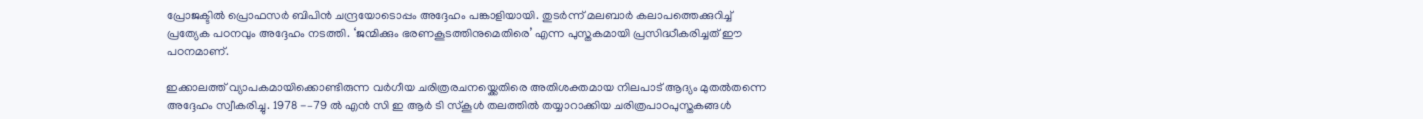പ്രോജക്ടിൽ പ്രൊഫസർ ബിപിൻ ചന്ദ്രയോടൊപ്പം അദ്ദേഹം പങ്കാളിയായി. തുടർന്ന് മലബാർ കലാപത്തെക്കുറിച്ച് പ്രത്യേക പഠനവും അദ്ദേഹം നടത്തി. ‘ജന്മിക്കും ഭരണകൂടത്തിനുമെതിരെ’ എന്ന പുസ്തകമായി പ്രസിദ്ധീകരിച്ചത് ഈ പഠനമാണ്.

ഇക്കാലത്ത് വ്യാപകമായിക്കൊണ്ടിരുന്ന വർഗീയ ചരിത്രരചനയ്ക്കെതിരെ അതിശക്തമായ നിലപാട് ആദ്യം മുതൽതന്നെ അദ്ദേഹം സ്വീകരിച്ചു. 1978 -–79 ൽ എൻ സി ഇ ആർ ടി സ്കൂൾ തലത്തിൽ തയ്യാറാക്കിയ ചരിത്രപാഠപുസ്തകങ്ങൾ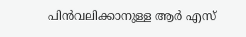പിൻവലിക്കാനുള്ള ആർ എസ്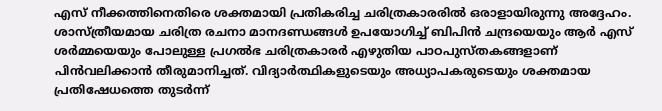എസ് നീക്കത്തിനെതിരെ ശക്തമായി പ്രതികരിച്ച ചരിത്രകാരരിൽ ഒരാളായിരുന്നു അദ്ദേഹം. ശാസ്ത്രീയമായ ചരിത്ര രചനാ മാനദണ്ഡങ്ങൾ ഉപയോഗിച്ച് ബിപിൻ ചന്ദ്രയെയും ആർ എസ് ശർമ്മയെയും പോലുള്ള പ്രഗൽഭ ചരിത്രകാരർ എഴുതിയ പാഠപുസ്തകങ്ങളാണ് പിൻവലിക്കാൻ തീരുമാനിച്ചത്. വിദ്യാർത്ഥികളുടെയും അധ്യാപകരുടെയും ശക്തമായ പ്രതിഷേധത്തെ തുടർന്ന്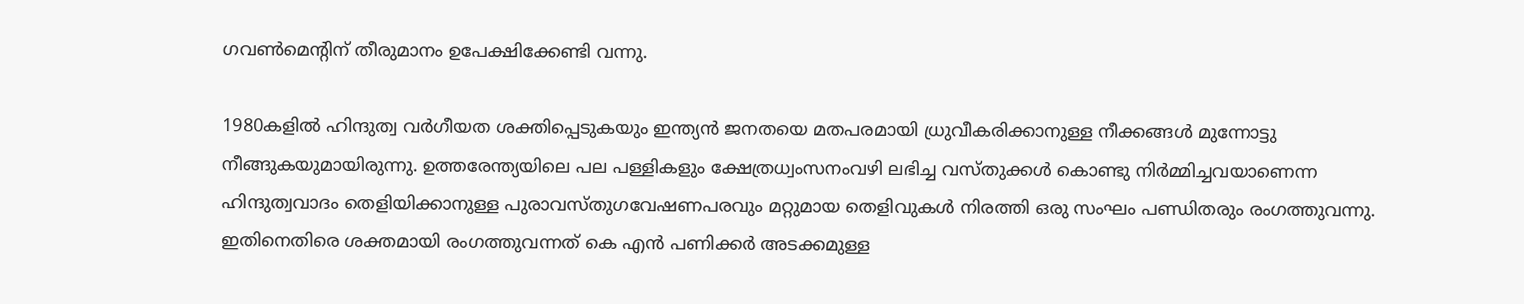ഗവൺമെന്റിന് തീരുമാനം ഉപേക്ഷിക്കേണ്ടി വന്നു.

1980കളിൽ ഹിന്ദുത്വ വർഗീയത ശക്തിപ്പെടുകയും ഇന്ത്യൻ ജനതയെ മതപരമായി ധ്രുവീകരിക്കാനുള്ള നീക്കങ്ങൾ മുന്നോട്ടു നീങ്ങുകയുമായിരുന്നു. ഉത്തരേന്ത്യയിലെ പല പള്ളികളും ക്ഷേത്രധ്വംസനംവഴി ലഭിച്ച വസ്തുക്കൾ കൊണ്ടു നിർമ്മിച്ചവയാണെന്ന ഹിന്ദുത്വവാദം തെളിയിക്കാനുള്ള പുരാവസ്തുഗവേഷണപരവും മറ്റുമായ തെളിവുകൾ നിരത്തി ഒരു സംഘം പണ്ഡിതരും രംഗത്തുവന്നു. ഇതിനെതിരെ ശക്തമായി രംഗത്തുവന്നത് കെ എൻ പണിക്കർ അടക്കമുള്ള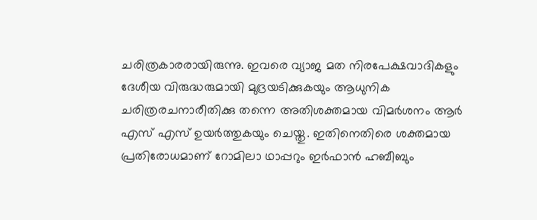ചരിത്രകാരരായിരുന്നു. ഇവരെ വ്യാജ മത നിരപേക്ഷവാദികളും ദേശീയ വിരുദ്ധരുമായി മുദ്രയടിക്കുകയും ആധുനിക ചരിത്രരചനാരീതിക്കു തന്നെ അതിശക്തമായ വിമർശനം ആർ എസ് എസ് ഉയർത്തുകയും ചെയ്തു. ഇതിനെതിരെ ശക്തമായ പ്രതിരോധമാണ് റോമിലാ ഥാപ്പറും ഇർഫാൻ ഹബീബും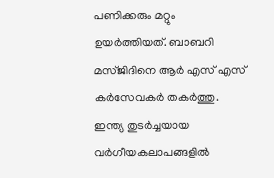പണിക്കരും മറ്റും ഉയർത്തിയത്. ബാബറി മസ്ജിദിനെ ആർ എസ് എസ് കർസേവകർ തകർത്തു. ഇന്ത്യ തുടർച്ചയായ വർഗീയകലാപങ്ങളിൽ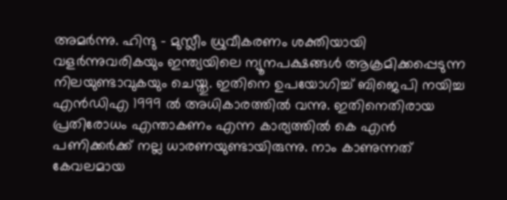അമർന്നു. ഹിന്ദു – മുസ്ലീം ധ്രുവീകരണം ശക്തിയായി വളർന്നുവരികയും ഇന്ത്യയിലെ ന്യൂനപക്ഷങ്ങൾ ആക്രമിക്കപ്പെടുന്ന നിലയുണ്ടാവുകയും ചെയ്തു. ഇതിനെ ഉപയോഗിച്ച് ബിജെപി നയിച്ച എൻഡിഎ 1999 ൽ അധികാരത്തിൽ വന്നു. ഇതിനെതിരായ പ്രതിരോധം എന്താകണം എന്ന കാര്യത്തിൽ കെ എൻ പണിക്കർക്ക് നല്ല ധാരണയുണ്ടായിരുന്നു. നാം കാണുന്നത് കേവലമായ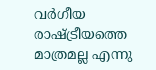വർഗീയ രാഷ്ട്രീയത്തെ മാത്രമല്ല എന്നു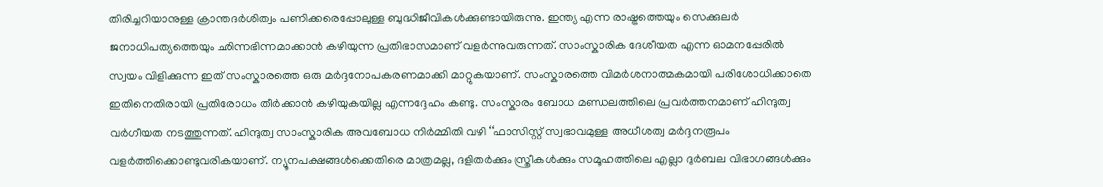തിരിച്ചറിയാനുള്ള ക്രാന്തദർശിത്വം പണിക്കരെപ്പോലുള്ള ബുദ്ധിജീവികൾക്കുണ്ടായിരുന്നു. ഇന്ത്യ എന്ന രാഷ്ട്രത്തെയും സെക്കുലർ ജനാധിപത്യത്തെയും ഛിന്നഭിന്നമാക്കാൻ കഴിയുന്ന പ്രതിഭാസമാണ് വളർന്നുവരുന്നത്. സാംസ്കാരിക ദേശീയത എന്ന ഓമനപ്പേരിൽ സ്വയം വിളിക്കുന്ന ഇത് സംസ്കാരത്തെ ഒരു മർദ്ദനോപകരണമാക്കി മാറ്റുകയാണ്. സംസ്കാരത്തെ വിമർശനാത്മകമായി പരിശോധിക്കാതെ ഇതിനെതിരായി പ്രതിരോധം തീർക്കാൻ കഴിയുകയില്ല എന്നദ്ദേഹം കണ്ടു. സംസ്കാരം ബോധ മണ്ഡലത്തിലെ പ്രവർത്തനമാണ് ഹിന്ദുത്വ വർഗീയത നടത്തുന്നത്. ഹിന്ദുത്വ സാംസ്കാരിക അവബോധ നിർമ്മിതി വഴി ‘‘ഫാസിസ്റ്റ് സ്വഭാവമുള്ള അധീശത്വ മർദ്ദനരൂപം വളർത്തിക്കൊണ്ടുവരികയാണ്. ന്യൂനപക്ഷങ്ങൾക്കെതിരെ മാത്രമല്ല, ദളിതർക്കും സ്ത്രീകൾക്കും സമൂഹത്തിലെ എല്ലാ ദുർബല വിഭാഗങ്ങൾക്കും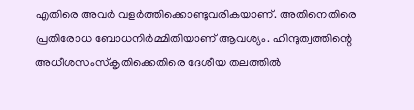എതിരെ അവർ വളർത്തിക്കൊണ്ടുവരികയാണ്. അതിനെതിരെ പ്രതിരോധ ബോധനിർമ്മിതിയാണ് ആവശ്യം. ഹിന്ദുത്വത്തിന്റെ അധീശസംസ്കൃതിക്കെതിരെ ദേശീയ തലത്തിൽ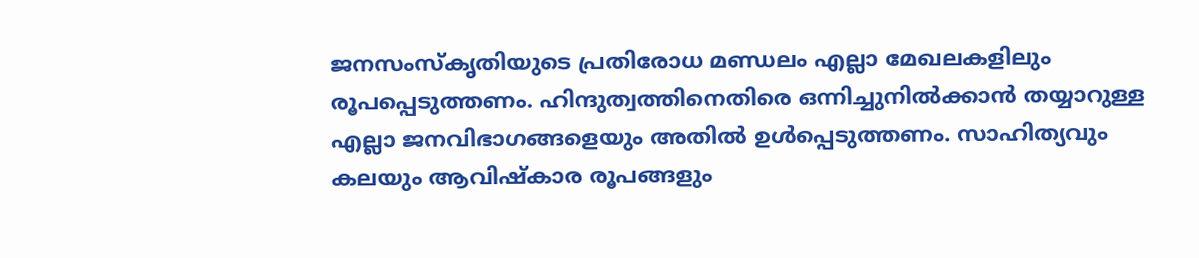ജനസംസ്കൃതിയുടെ പ്രതിരോധ മണ്ഡലം എല്ലാ മേഖലകളിലും രൂപപ്പെടുത്തണം. ഹിന്ദുത്വത്തിനെതിരെ ഒന്നിച്ചുനിൽക്കാൻ തയ്യാറുള്ള എല്ലാ ജനവിഭാഗങ്ങളെയും അതിൽ ഉൾപ്പെടുത്തണം. സാഹിത്യവും കലയും ആവിഷ്കാര രൂപങ്ങളും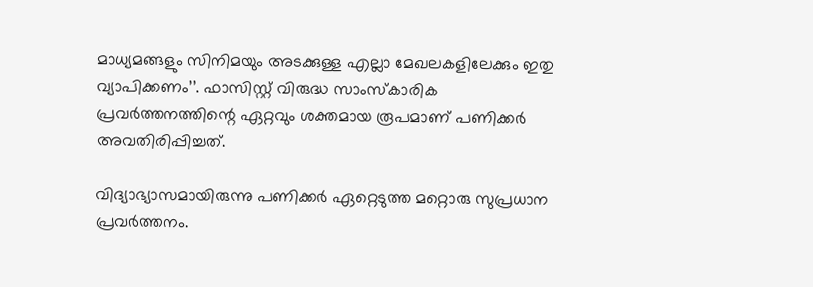മാധ്യമങ്ങളും സിനിമയും അടക്കുള്ള എല്ലാ മേഖലകളിലേക്കും ഇതു വ്യാപിക്കണം’’. ഫാസിസ്റ്റ് വിരുദ്ധ സാംസ്കാരിക പ്രവർത്തനത്തിന്റെ ഏറ്റവും ശക്തമായ രൂപമാണ് പണിക്കർ അവതിരിപ്പിച്ചത്.

വിദ്യാഭ്യാസമായിരുന്നു പണിക്കർ ഏറ്റെടുത്ത മറ്റൊരു സുപ്രധാന പ്രവർത്തനം.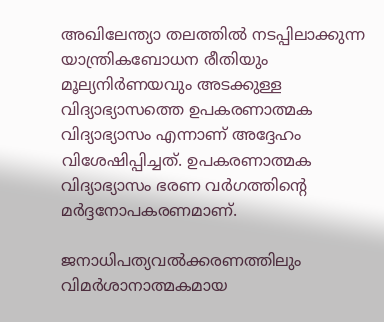അഖിലേന്ത്യാ തലത്തിൽ നടപ്പിലാക്കുന്ന യാന്ത്രികബോധന രീതിയും മൂല്യനിർണയവും അടക്കുള്ള വിദ്യാഭ്യാസത്തെ ഉപകരണാത്മക വിദ്യാഭ്യാസം എന്നാണ് അദ്ദേഹം വിശേഷിപ്പിച്ചത്. ഉപകരണാത്മക വിദ്യാഭ്യാസം ഭരണ വർഗത്തിന്റെ മർദ്ദനോപകരണമാണ്.

ജനാധിപത്യവൽക്കരണത്തിലും വിമർശാനാത്മകമായ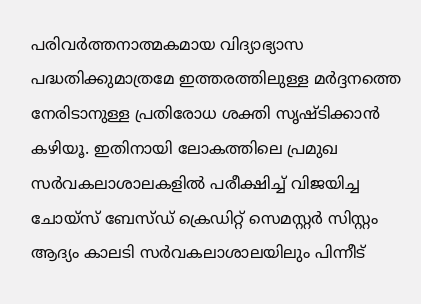പരിവർത്തനാത്മകമായ വിദ്യാഭ്യാസ പദ്ധതിക്കുമാത്രമേ ഇത്തരത്തിലുള്ള മർദ്ദനത്തെ നേരിടാനുള്ള പ്രതിരോധ ശക്തി സൃഷ്ടിക്കാൻ കഴിയൂ. ഇതിനായി ലോകത്തിലെ പ്രമുഖ സർവകലാശാലകളിൽ പരീക്ഷിച്ച് വിജയിച്ച ചോയ്സ് ബേസ്ഡ് ക്രെഡിറ്റ് സെമസ്റ്റർ സിസ്റ്റം ആദ്യം കാലടി സർവകലാശാലയിലും പിന്നീട്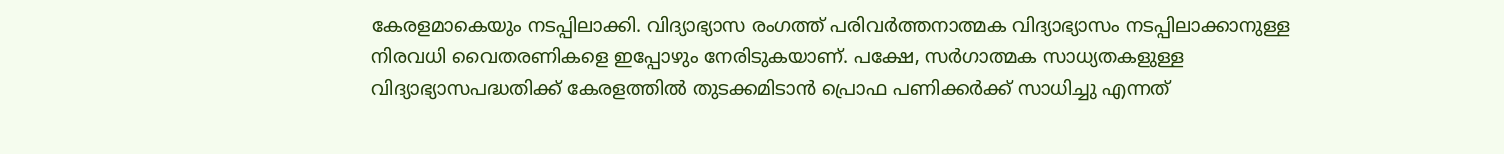കേരളമാകെയും നടപ്പിലാക്കി. വിദ്യാഭ്യാസ രംഗത്ത് പരിവർത്തനാത്മക വിദ്യാഭ്യാസം നടപ്പിലാക്കാനുള്ള നിരവധി വൈതരണികളെ ഇപ്പോഴും നേരിടുകയാണ്. പക്ഷേ, സർഗാത്മക സാധ്യതകളുള്ള വിദ്യാഭ്യാസപദ്ധതിക്ക് കേരളത്തിൽ തുടക്കമിടാൻ പ്രൊഫ പണിക്കർക്ക് സാധിച്ചു എന്നത്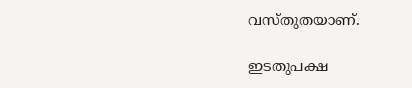വസ്തുതയാണ്.

ഇടതുപക്ഷ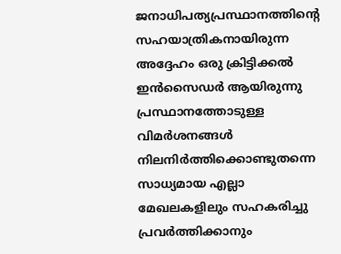ജനാധിപത്യപ്രസ്ഥാനത്തിന്റെ സഹയാത്രികനായിരുന്ന അദ്ദേഹം ഒരു ക്രിട്ടിക്കൽ ഇൻസൈഡർ ആയിരുന്നു പ്രസ്ഥാനത്തോടുള്ള വിമർശനങ്ങൾ നിലനിർത്തിക്കൊണ്ടുതന്നെ സാധ്യമായ എല്ലാ മേഖലകളിലും സഹകരിച്ചു പ്രവർത്തിക്കാനും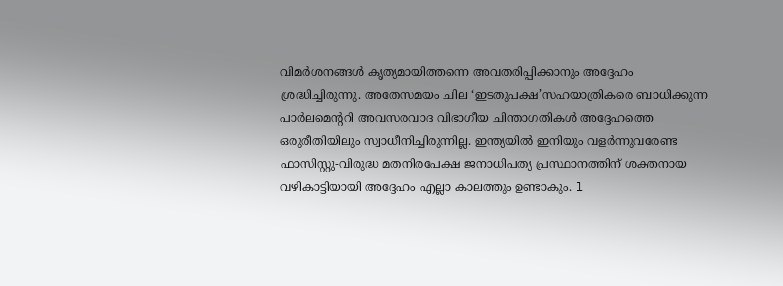വിമർശനങ്ങൾ കൃത്യമായിത്തന്നെ അവതരിപ്പിക്കാനും അദ്ദേഹം ശ്രദ്ധിച്ചിരുന്നു. അതേസമയം ചില ‘ഇടതുപക്ഷ’സഹയാത്രികരെ ബാധിക്കുന്ന പാർലമെന്ററി അവസരവാദ വിഭാഗീയ ചിന്താഗതികൾ അദ്ദേഹത്തെ ഒരുരീതിയിലും സ്വാധീനിച്ചിരുന്നില്ല. ഇന്ത്യയിൽ ഇനിയും വളർന്നുവരേണ്ട ഫാസിസ്റ്റു-വിരുദ്ധ മതനിരപേക്ഷ ജനാധിപത്യ പ്രസ്ഥാനത്തിന് ശക്തനായ വഴികാട്ടിയായി അദ്ദേഹം എല്ലാ കാലത്തും ഉണ്ടാകും. l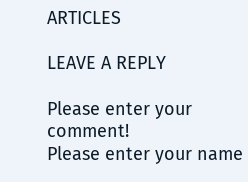ARTICLES

LEAVE A REPLY

Please enter your comment!
Please enter your name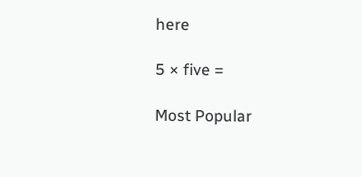here

5 × five =

Most Popular